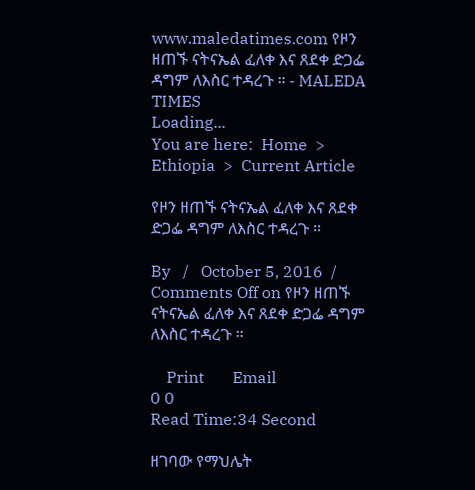www.maledatimes.com የዞን ዘጠኙ ናትናኤል ፈለቀ እና ጸደቀ ድጋፌ ዳግም ለእስር ተዳረጉ ። - MALEDA TIMES
Loading...
You are here:  Home  >  Ethiopia  >  Current Article

የዞን ዘጠኙ ናትናኤል ፈለቀ እና ጸደቀ ድጋፌ ዳግም ለእስር ተዳረጉ ።

By   /   October 5, 2016  /   Comments Off on የዞን ዘጠኙ ናትናኤል ፈለቀ እና ጸደቀ ድጋፌ ዳግም ለእስር ተዳረጉ ።

    Print       Email
0 0
Read Time:34 Second

ዘገባው የማህሌት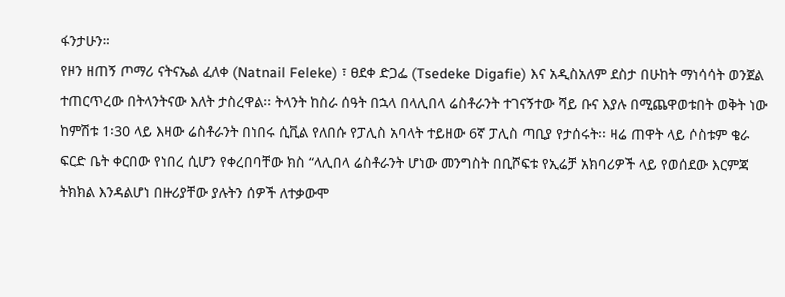ፋንታሁን።
የዞን ዘጠኝ ጦማሪ ናትናኤል ፈለቀ (Natnail Feleke) ፣ ፀደቀ ድጋፌ (Tsedeke Digafie) እና አዲስአለም ደስታ በሁከት ማነሳሳት ወንጀል ተጠርጥረው በትላንትናው እለት ታስረዋል፡፡ ትላንት ከስራ ሰዓት በኋላ በላሊበላ ሬስቶራንት ተገናኝተው ሻይ ቡና እያሉ በሚጨዋወቱበት ወቅት ነው ከምሽቱ 1፡30 ላይ እዛው ሬስቶራንት በነበሩ ሲቪል የለበሱ የፓሊስ አባላት ተይዘው 6ኛ ፓሊስ ጣቢያ የታሰሩት፡፡ ዛሬ ጠዋት ላይ ሶስቱም ቄራ ፍርድ ቤት ቀርበው የነበረ ሲሆን የቀረበባቸው ክስ “ላሊበላ ሬስቶራንት ሆነው መንግስት በቢሾፍቱ የኢሬቻ አክባሪዎች ላይ የወሰደው እርምጃ ትክክል እንዳልሆነ በዙሪያቸው ያሉትን ሰዎች ለተቃውሞ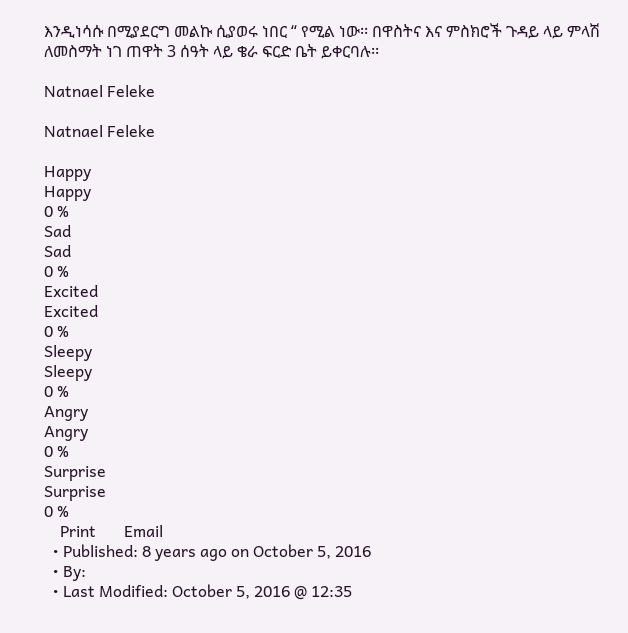እንዲነሳሱ በሚያደርግ መልኩ ሲያወሩ ነበር “ የሚል ነው፡፡ በዋስትና እና ምስክሮች ጉዳይ ላይ ምላሽ ለመስማት ነገ ጠዋት 3 ሰዓት ላይ ቄራ ፍርድ ቤት ይቀርባሉ፡፡

Natnael Feleke

Natnael Feleke

Happy
Happy
0 %
Sad
Sad
0 %
Excited
Excited
0 %
Sleepy
Sleepy
0 %
Angry
Angry
0 %
Surprise
Surprise
0 %
    Print       Email
  • Published: 8 years ago on October 5, 2016
  • By:
  • Last Modified: October 5, 2016 @ 12:35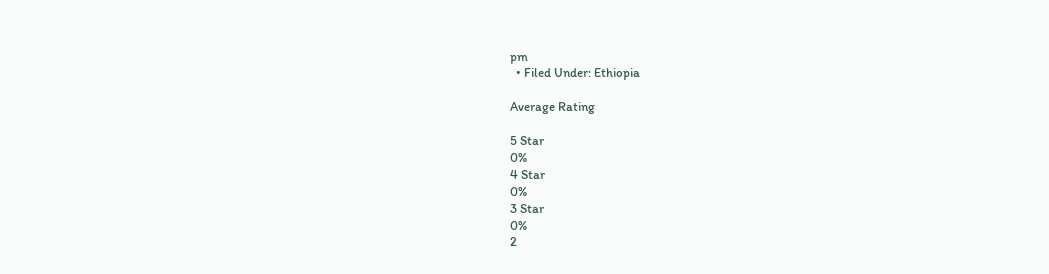pm
  • Filed Under: Ethiopia

Average Rating

5 Star
0%
4 Star
0%
3 Star
0%
2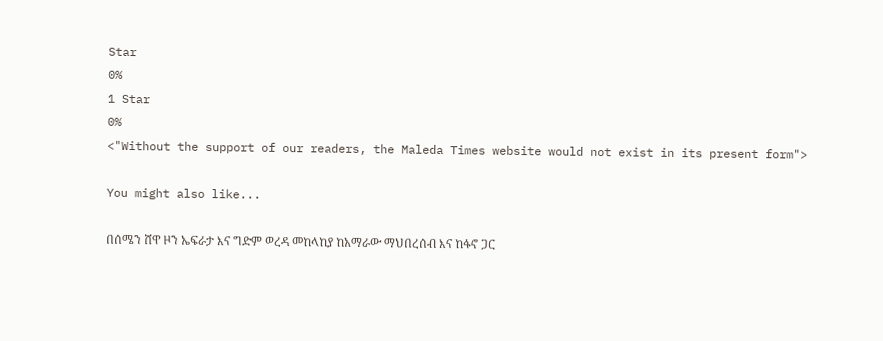Star
0%
1 Star
0%
<"Without the support of our readers, the Maleda Times website would not exist in its present form">

You might also like...

በሰሜን ሸዋ ዞን ኤፍራታ እና ግድም ወረዳ መከላከያ ከአማራው ማህበረሰብ እና ከፋኖ ጋር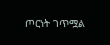ጦርነት ገጥሟል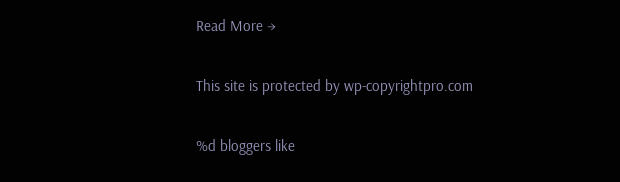Read More →

This site is protected by wp-copyrightpro.com

%d bloggers like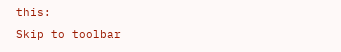this:
Skip to toolbar